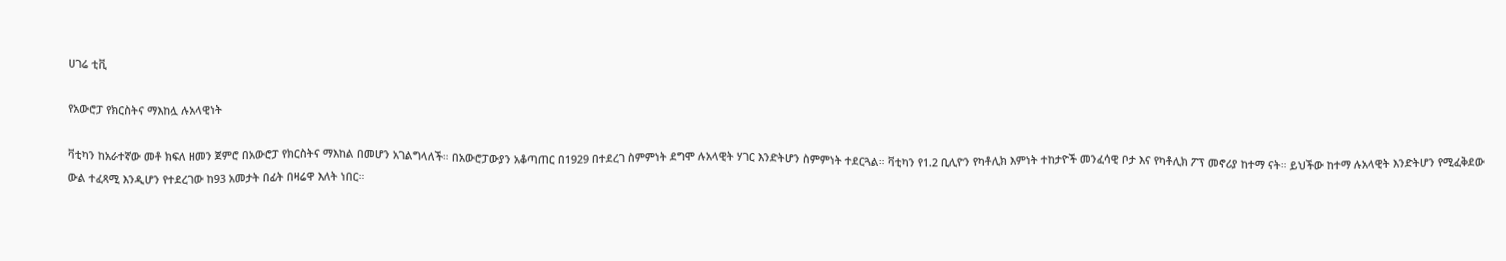ሀገሬ ቲቪ

የአውሮፓ የክርስትና ማእከሏ ሉአላዊነት

ቫቲካን ከአራተኛው መቶ ክፍለ ዘመን ጀምሮ በአውሮፓ የክርስትና ማእከል በመሆን አገልግላለች። በአውሮፓውያን አቆጣጠር በ1929 በተደረገ ስምምነት ደግሞ ሉአላዊት ሃገር እንድትሆን ስምምነት ተደርጓል። ቫቲካን የ1.2 ቢሊዮን የካቶሊክ እምነት ተከታዮች መንፈሳዊ ቦታ እና የካቶሊክ ፖፕ መኖሪያ ከተማ ናት። ይህችው ከተማ ሉአላዊት እንድትሆን የሚፈቅደው ውል ተፈጻሚ እንዲሆን የተደረገው ከ93 አመታት በፊት በዛሬዋ እለት ነበር።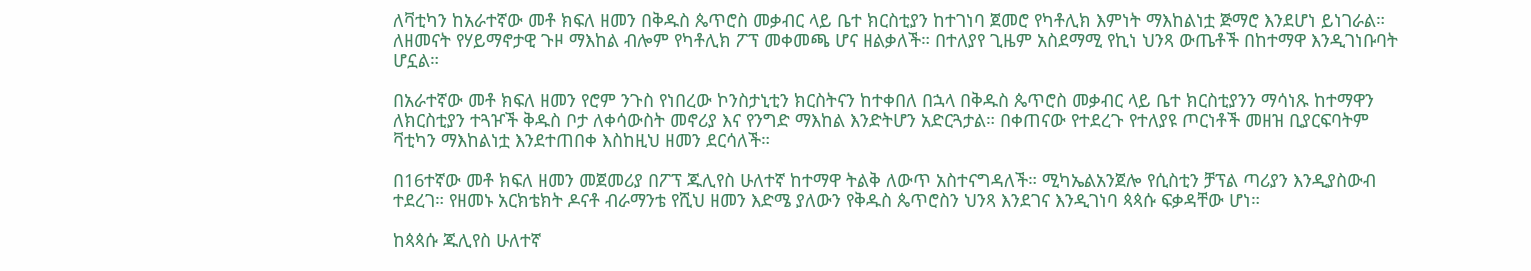ለቫቲካን ከአራተኛው መቶ ክፍለ ዘመን በቅዱስ ጴጥሮስ መቃብር ላይ ቤተ ክርስቲያን ከተገነባ ጀመሮ የካቶሊክ እምነት ማእከልነቷ ጅማሮ እንደሆነ ይነገራል። ለዘመናት የሃይማኖታዊ ጉዞ ማእከል ብሎም የካቶሊክ ፖፕ መቀመጫ ሆና ዘልቃለች። በተለያየ ጊዜም አስደማሚ የኪነ ህንጻ ውጤቶች በከተማዋ እንዲገነቡባት ሆኗል።

በአራተኛው መቶ ክፍለ ዘመን የሮም ንጉስ የነበረው ኮንስታኒቲን ክርስትናን ከተቀበለ በኋላ በቅዱስ ጴጥሮስ መቃብር ላይ ቤተ ክርስቲያንን ማሳነጹ ከተማዋን ለክርስቲያን ተጓዦች ቅዱስ ቦታ ለቀሳውስት መኖሪያ እና የንግድ ማእከል እንድትሆን አድርጓታል። በቀጠናው የተደረጉ የተለያዩ ጦርነቶች መዘዝ ቢያርፍባትም ቫቲካን ማእከልነቷ እንደተጠበቀ እስከዚህ ዘመን ደርሳለች።

በ16ተኛው መቶ ክፍለ ዘመን መጀመሪያ በፖፕ ጁሊየስ ሁለተኛ ከተማዋ ትልቅ ለውጥ አስተናግዳለች። ሚካኤልአንጀሎ የሲስቲን ቻፕል ጣሪያን እንዲያስውብ ተደረገ። የዘመኑ አርክቴክት ዶናቶ ብራማንቴ የሺህ ዘመን እድሜ ያለውን የቅዱስ ጴጥሮስን ህንጻ እንደገና እንዲገነባ ጳጳሱ ፍቃዳቸው ሆነ።

ከጳጳሱ ጁሊየስ ሁለተኛ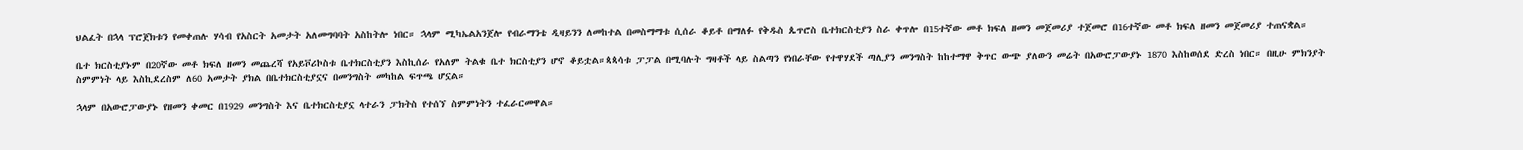ህልፈት በኋላ ፕሮጀክቱን የመቀጠሉ ሃሳብ የአስርት አመታት አለመግባባት አስከትሎ ነበር። ኋላም ሚካኤልአንጀሎ የብራማንቴ ዲዛይንን ለመከተል በመስማማቱ ሲሰራ ቆይቶ በማለፉ የቅዱስ ጴጥሮስ ቤተክርስቲያን ስራ ቀጥሎ በ15ተኛው መቶ ክፍለ ዘመን መጀመሪያ ተጀመሮ በ16ተኛው መቶ ክፍለ ዘመን መጀመሪያ ተጠናቋል።

ቤተ ክርስቲያኑም በ20ኛው መቶ ክፍለ ዘመን መጨረሻ የአይቮሪኮስቱ ቤተክርስቲያን እስኪሰራ የአለም ትልቁ ቤተ ክርስቲያን ሆኖ ቆይቷል።ጳጳሳቱ ፓፓል በሚባሉት ግዛቶች ላይ ስልጣን የነበራቸው የተዋሃደች ጣሊያን መንግስት ከከተማዋ ቅጥር ውጭ ያለውን መሬት በአውሮፓውያኑ 1870 እስከወሰደ ድረስ ነበር። በዚሁ ምክንያት ስምምነት ላይ እስኪደረስም ለ60 አመታት ያክል በቤተክርስቲያኗና በመንግስት መካከል ፍጥጫ ሆኗል።

ኋላም በአውሮፓውያኑ የዘመን ቀመር በ1929 መንግስት እና ቤተክርስቲያኗ ላተራን ፓክትስ የተሰኘ ስምምነትን ተፈራርመዋል።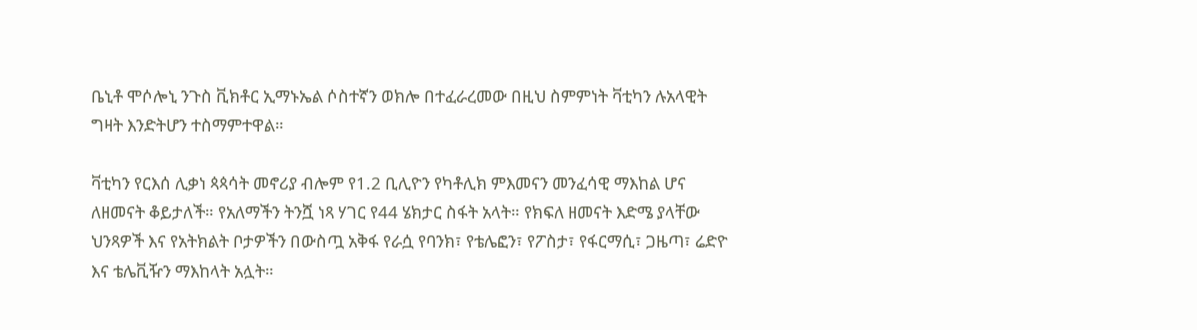ቤኒቶ ሞሶሎኒ ንጉስ ቪክቶር ኢማኑኤል ሶስተኛን ወክሎ በተፈራረመው በዚህ ስምምነት ቫቲካን ሉአላዊት ግዛት እንድትሆን ተስማምተዋል።

ቫቲካን የርእሰ ሊቃነ ጳጳሳት መኖሪያ ብሎም የ1.2 ቢሊዮን የካቶሊክ ምእመናን መንፈሳዊ ማእከል ሆና ለዘመናት ቆይታለች። የአለማችን ትንሿ ነጻ ሃገር የ44 ሄክታር ስፋት አላት። የክፍለ ዘመናት እድሜ ያላቸው ህንጻዎች እና የአትክልት ቦታዎችን በውስጧ አቅፋ የራሷ የባንክ፣ የቴሌፎን፣ የፖስታ፣ የፋርማሲ፣ ጋዜጣ፣ ሬድዮ እና ቴሌቪዥን ማእከላት አሏት።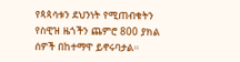የጳጳሳቱን ደህንነት የሚጠብቁትን የስዊዝ ዜጎችን ጨምሮ 800 ያክል ሰዎች በከተማዋ ይኖሩባታል።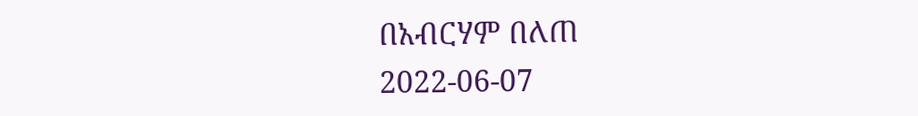በአብርሃም በለጠ
2022-06-07